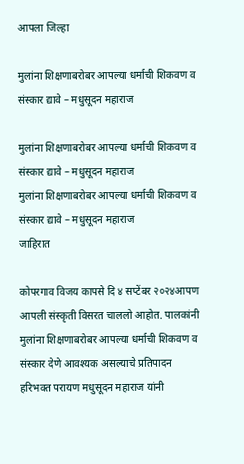आपला जिल्हा

मुलांना शिक्षणाबरोबर आपल्या धर्माची शिकवण व संस्कार द्यावे – मधुसूदन महाराज

मुलांना शिक्षणाबरोबर आपल्या धर्माची शिकवण व संस्कार द्यावे – मधुसूदन महाराज
मुलांना शिक्षणाबरोबर आपल्या धर्माची शिकवण व संस्कार द्यावे – मधुसूदन महाराज
जाहिरात

कोपरगाव विजय कापसे दि ४ सप्टेंबर २०२४आपण आपली संस्कृती विसरत चाललो आहोत. पालकांनी मुलांना शिक्षणाबरोबर आपल्या धर्माची शिकवण व संस्कार देणे आवश्यक असल्याचे प्रतिपादन हरिभक्त परायण मधुसूदन महाराज यांनी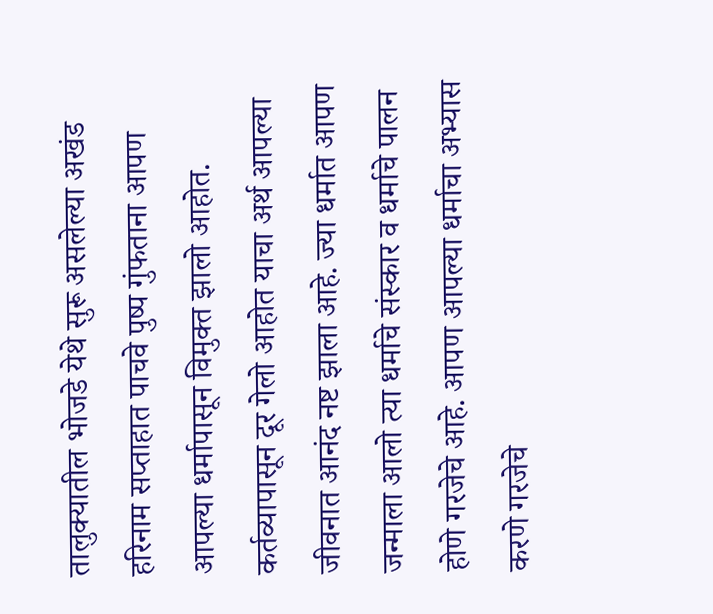तालुक्यातील भोजडे येथे सुरू असलेल्या अखंड हरिनाम सप्ताहात पाचवे पुष्प गुंफताना आपण आपल्या धर्मापासून विमुक्त झालो आहोत. कर्तव्यापासून दूर गेलो आहोत याचा अर्थ आपल्या जीवनात आनंद नष्ट झाला आहे. ज्या धर्मात आपण जन्माला आलो त्या धर्माचे संस्कार व धर्माचे पालन होणे गरजेचे आहे. आपण आपल्या धर्माचा अभ्यास करणे गरजेचे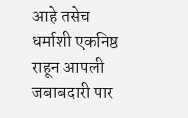आहे तसेच धर्माशी एकनिष्ठ राहून आपली जबाबदारी पार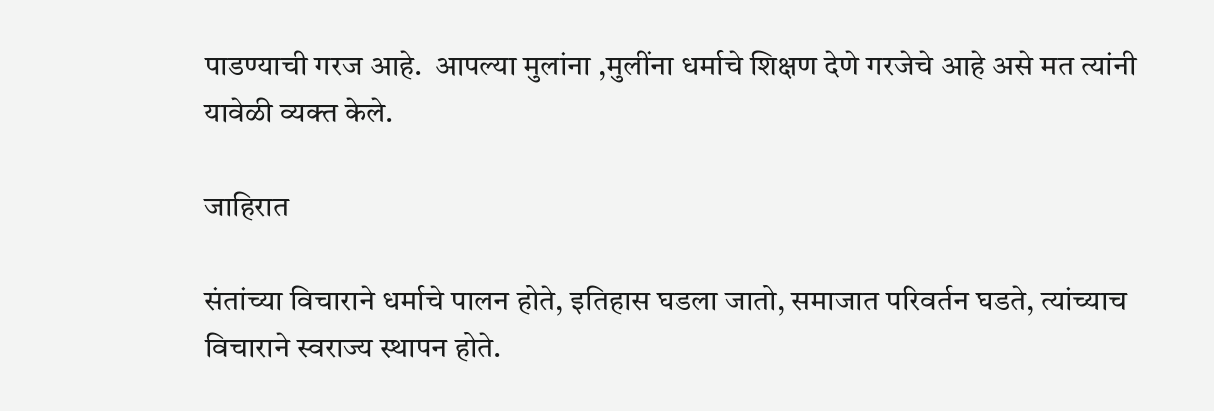पाडण्याची गरज आहे.  आपल्या मुलांना ,मुलींना धर्माचे शिक्षण देणे गरजेचे आहे असे मत त्यांनी यावेळी व्यक्त केले.

जाहिरात

संतांच्या विचाराने धर्माचे पालन होते, इतिहास घडला जातो, समाजात परिवर्तन घडते, त्यांच्याच विचाराने स्वराज्य स्थापन होते.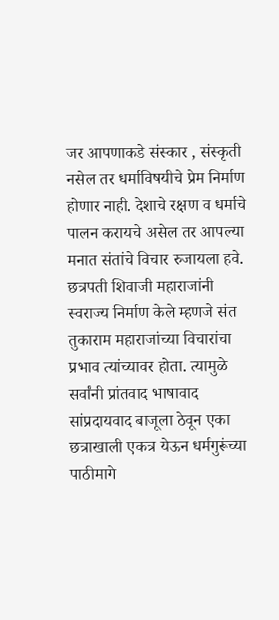जर आपणाकडे संस्कार , संस्कृती नसेल तर धर्माविषयीचे प्रेम निर्माण होणार नाही. देशाचे रक्षण व धर्माचे पालन करायचे असेल तर आपल्या मनात संतांचे विचार रुजायला हवे. छत्रपती शिवाजी महाराजांनी स्वराज्य निर्माण केले म्हणजे संत तुकाराम महाराजांच्या विचारांचा प्रभाव त्यांच्यावर होता. त्यामुळे सर्वांनी प्रांतवाद भाषावाद सांप्रदायवाद बाजूला ठेवून एका छत्राखाली एकत्र येऊन धर्मगुरूंच्या पाठीमागे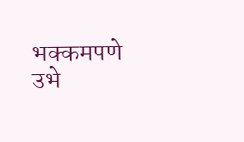भक्कमपणे उभे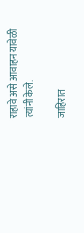राहावे असे आवाहन यावेळी त्यांनी केले.

जाहिरात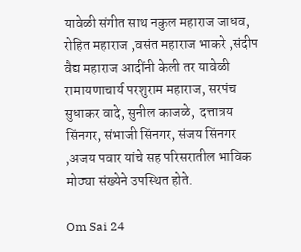यावेळी संगीत साथ नकुल महाराज जाधव, रोहित महाराज ,वसंत महाराज भाकरे ,संदीप वैद्य महाराज आदींनी केली तर यावेळी रामायणाचार्य परशुराम महाराज, सरपंच सुधाकर वादे, सुनील काजळे,  दत्तात्रय सिंनगर, संभाजी सिंनगर, संजय सिंनगर ,अजय पवार यांचे सह परिसरातील भाविक मोठ्या संख्येने उपस्थित होते.

Om Sai 24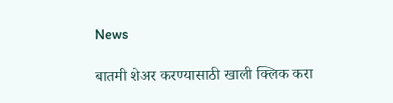News

बातमी शेअर करण्यासाठी खाली क्लिक करा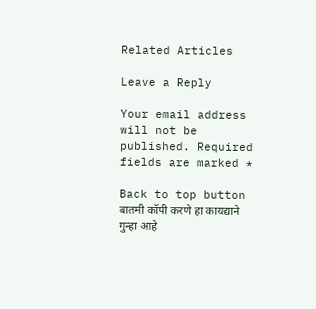Related Articles

Leave a Reply

Your email address will not be published. Required fields are marked *

Back to top button
बातमी कॉपी करणे हा कायद्याने गुन्हा आहे